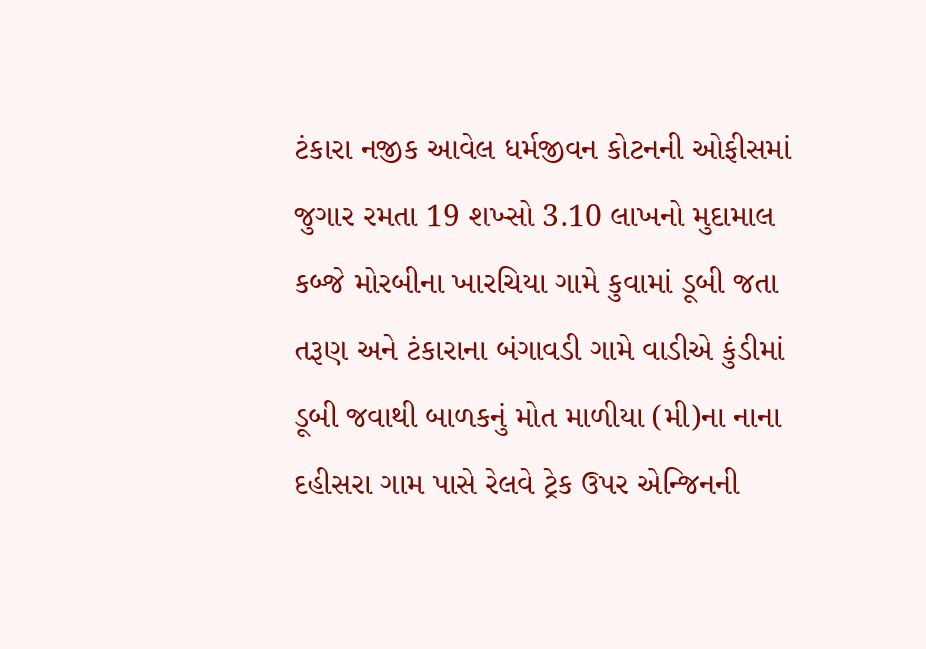ટંકારા નજીક આવેલ ધર્મજીવન કોટનની ઓફીસમાં જુગાર રમતા 19 શખ્સો 3.10 લાખનો મુદામાલ કબ્જે મોરબીના ખારચિયા ગામે કુવામાં ડૂબી જતા તરૂણ અને ટંકારાના બંગાવડી ગામે વાડીએ કુંડીમાં ડૂબી જવાથી બાળકનું મોત માળીયા (મી)ના નાના દહીસરા ગામ પાસે રેલવે ટ્રેક ઉપર એન્જિનની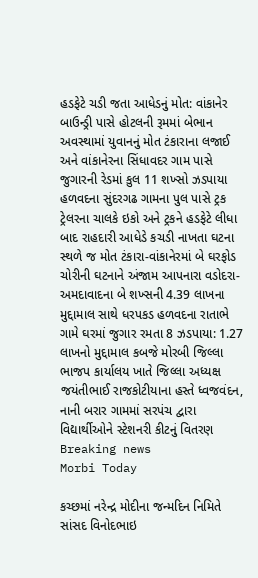હડફેટે ચડી જતા આધેડનું મોત: વાંકાનેર બાઉન્ડ્રી પાસે હોટલની રૂમમાં બેભાન અવસ્થામાં યુવાનનું મોત ટંકારાના લજાઈ અને વાંકાનેરના સિંધાવદર ગામ પાસે જુગારની રેડમાં કુલ 11 શખ્સો ઝડપાયા હળવદના સુંદરગઢ ગામના પુલ પાસે ટ્રક ટ્રેલરના ચાલકે ઇકો અને ટ્રકને હડફેટે લીધા બાદ રાહદારી આધેડે કચડી નાખતા ઘટના સ્થળે જ મોત ટંકારા-વાંકાનેરમાં બે ઘરફોડ ચોરીની ઘટનાને અંજામ આપનારા વડોદરા-અમદાવાદના બે શખ્સની 4.39 લાખના મુદ્દામાલ સાથે ધરપકડ હળવદના રાતાભે ગામે ઘરમાં જુગાર રમતા 8 ઝડપાયા: 1.27 લાખનો મુદ્દામાલ કબજે મોરબી જિલ્લા ભાજપ કાર્યાલય ખાતે જિલ્લા અધ્યક્ષ જયંતીભાઈ રાજકોટીયાના હસ્તે ધ્વજવંદન, નાની બરાર ગામમાં સરપંચ દ્વારા વિદ્યાર્થીઓને સ્ટેશનરી કીટનું વિતરણ
Breaking news
Morbi Today

કચ્છમાં નરેન્દ્ર મોદીના જન્મદિન નિમિતે સાંસદ વિનોદભાઇ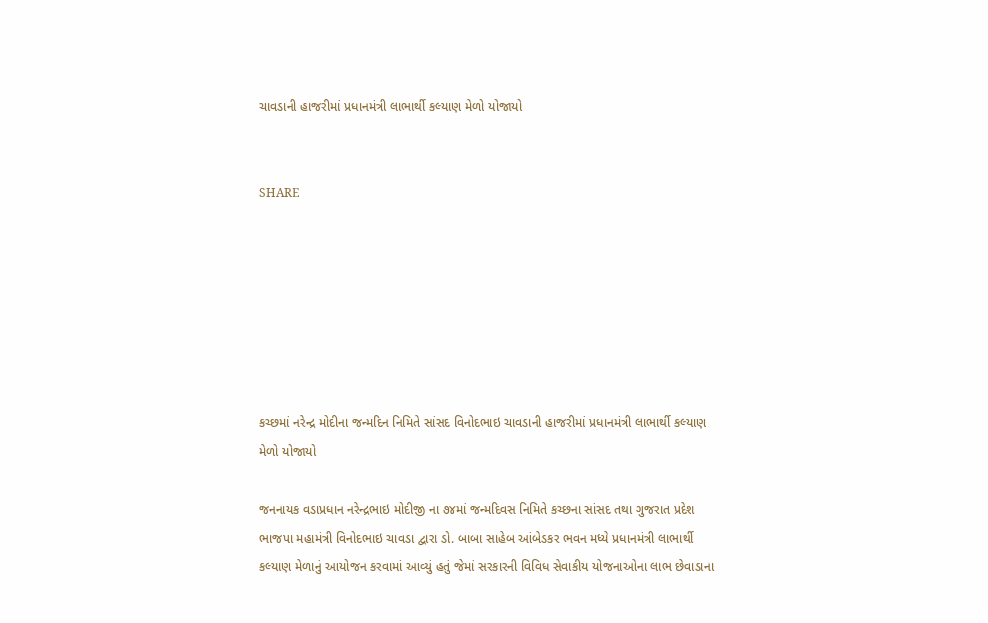ચાવડાની હાજરીમાં પ્રધાનમંત્રી લાભાર્થી કલ્યાણ મેળો યોજાયો


SHARE







કચ્છમાં નરેન્દ્ર મોદીના જન્મદિન નિમિતે સાંસદ વિનોદભાઇ ચાવડાની હાજરીમાં પ્રધાનમંત્રી લાભાર્થી કલ્યાણ મેળો યોજાયો

જનનાયક વડાપ્રધાન નરેન્દ્રભાઇ મોદીજી ના ૭૪માં જન્મદિવસ નિમિતે કચ્છના સાંસદ તથા ગુજરાત પ્રદેશ ભાજપા મહામંત્રી વિનોદભાઇ ચાવડા દ્વારા ડો. બાબા સાહેબ આંબેડકર ભવન મધ્યે પ્રધાનમંત્રી લાભાર્થી કલ્યાણ મેળાનું આયોજન કરવામાં આવ્યું હતું જેમાં સરકારની વિવિધ સેવાકીય યોજનાઓના લાભ છેવાડાના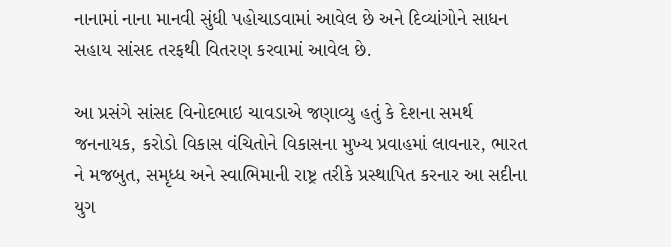નાનામાં નાના માનવી સુંધી પહોચાડવામાં આવેલ છે અને દિવ્યાંગોને સાધન સહાય સાંસદ તરફથી વિતરણ કરવામાં આવેલ છે.

આ પ્રસંગે સાંસદ વિનોદભાઇ ચાવડાએ જણાવ્યુ હતું કે દેશના સમર્થ જનનાયક, કરોડો વિકાસ વંચિતોને વિકાસના મુખ્ય પ્રવાહમાં લાવનાર, ભારત ને મજબુત, સમૃધ્ધ અને સ્વાભિમાની રાષ્ટ્ર તરીકે પ્રસ્થાપિત કરનાર આ સદીના યુગ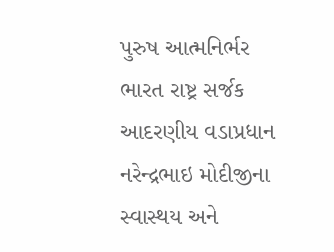પુરુષ આત્મનિર્ભર ભારત રાષ્ટ્ર સર્જક આદરણીય વડાપ્રધાન નરેન્દ્રભાઇ મોદીજીના સ્વાસ્થય અને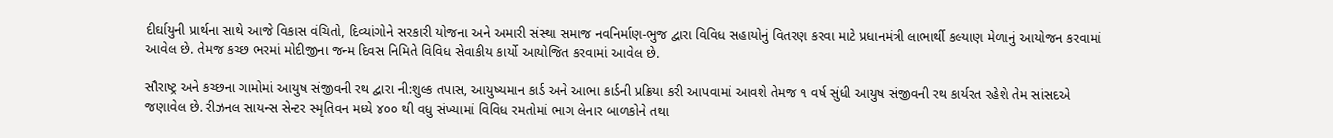દીર્ઘાયુની પ્રાર્થના સાથે આજે વિકાસ વંચિતો, દિવ્યાંગોને સરકારી યોજના અને અમારી સંસ્થા સમાજ નવનિર્માણ-ભુજ દ્વારા વિવિધ સહાયોનું વિતરણ કરવા માટે પ્રધાનમંત્રી લાભાર્થી કલ્યાણ મેળાનું આયોજન કરવામાં આવેલ છે. તેમજ કચ્છ ભરમાં મોદીજીના જન્મ દિવસ નિમિતે વિવિધ સેવાકીય કાર્યો આયોજિત કરવામાં આવેલ છે.

સૌરાષ્ટ્ર અને કચ્છના ગામોમાં આયુષ સંજીવની રથ દ્વારા ની:શુલ્ક તપાસ, આયુષ્યમાન કાર્ડ અને આભા કાર્ડની પ્રક્રિયા કરી આપવામાં આવશે તેમજ ૧ વર્ષ સુંધી આયુષ સંજીવની રથ કાર્યરત રહેશે તેમ સાંસદએ જણાવેલ છે. રીઝનલ સાયન્સ સેન્ટર સ્મૃતિવન મધ્યે ૪૦૦ થી વધુ સંખ્યામાં વિવિધ રમતોમાં ભાગ લેનાર બાળકોને તથા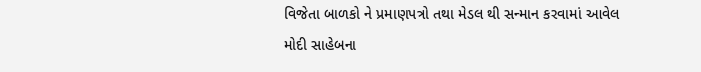વિજેતા બાળકો ને પ્રમાણપત્રો તથા મેડલ થી સન્માન કરવામાં આવેલ મોદી સાહેબના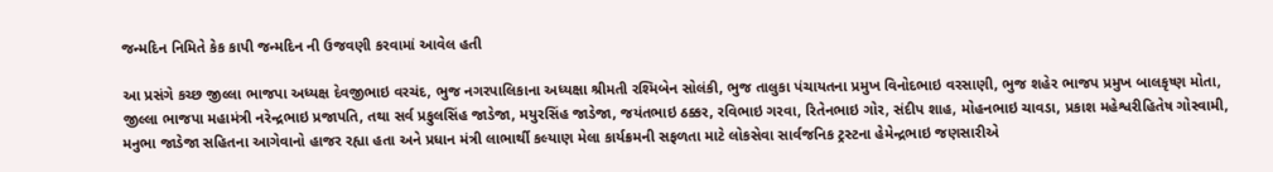જન્મદિન નિમિતે કેક કાપી જન્મદિન ની ઉજવણી કરવામાં આવેલ હતી

આ પ્રસંગે કચ્છ જીલ્લા ભાજપા અધ્યક્ષ દેવજીભાઇ વરચંદ, ભુજ નગરપાલિકાના અધ્યક્ષા શ્રીમતી રશ્મિબેન સોલંકી, ભુજ તાલુકા પંચાયતના પ્રમુખ વિનોદભાઇ વરસાણી, ભુજ શહેર ભાજપ પ્રમુખ બાલકૃષ્ણ મોતા, જીલ્લા ભાજપા મહામંત્રી નરેન્દ્રભાઇ પ્રજાપતિ, તથા સર્વ પ્રફુલસિંહ જાડેજા, મયુરસિંહ જાડેજા, જયંતભાઇ ઠક્કર, રવિભાઇ ગરવા, રિતેનભાઇ ગોર, સંદીપ શાહ, મોહનભાઇ ચાવડા, પ્રકાશ મહેશ્વરીહિતેષ ગોસ્વામી, મનુભા જાડેજા સહિતના આગેવાનો હાજર રહ્યા હતા અને પ્રધાન મંત્રી લાભાર્થી કલ્યાણ મેલા કાર્યક્રમની સફળતા માટે લોકસેવા સાર્વજનિક ટ્રસ્ટના હેમેન્દ્રભાઇ જણસારીએ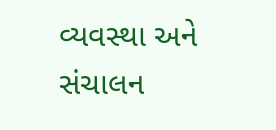વ્યવસ્થા અને સંચાલન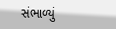સંભાળ્યું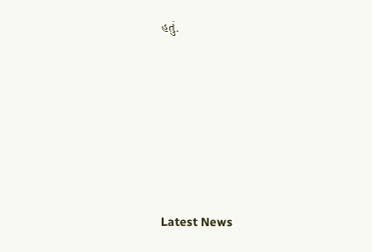હતું.






Latest News